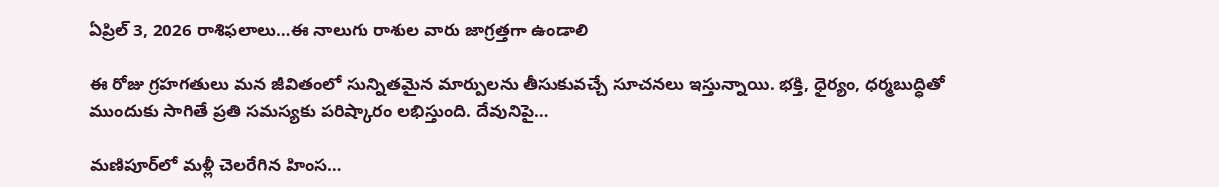ఏప్రిల్‌ 3, 2026 రాశిఫలాలు…ఈ నాలుగు రాశుల వారు జాగ్రత్తగా ఉండాలి

ఈ రోజు గ్రహగతులు మన జీవితంలో సున్నితమైన మార్పులను తీసుకువచ్చే సూచనలు ఇస్తున్నాయి. భక్తి, ధైర్యం, ధర్మబుద్ధితో ముందుకు సాగితే ప్రతి సమస్యకు పరిష్కారం లభిస్తుంది. దేవునిపై…

మణిపూర్‌లో మళ్లీ చెలరేగిన హింస…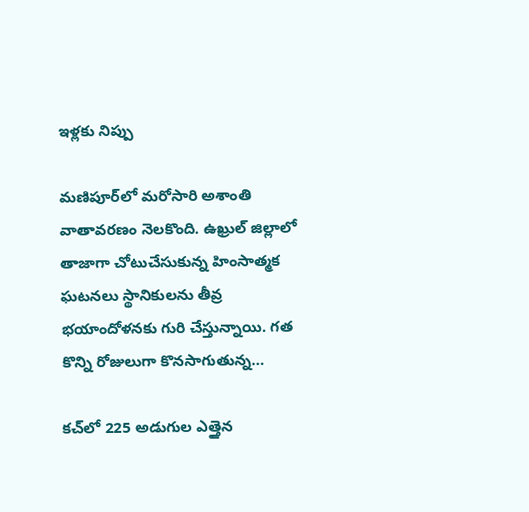ఇళ్లకు నిప్పు

మణిపూర్‌లో మరోసారి అశాంతి వాతావరణం నెలకొంది. ఉఖ్రుల్ జిల్లాలో తాజాగా చోటుచేసుకున్న హింసాత్మక ఘటనలు స్థానికులను తీవ్ర భయాందోళనకు గురి చేస్తున్నాయి. గత కొన్ని రోజులుగా కొనసాగుతున్న…

కచ్‌లో 225 అడుగుల ఎత్తైన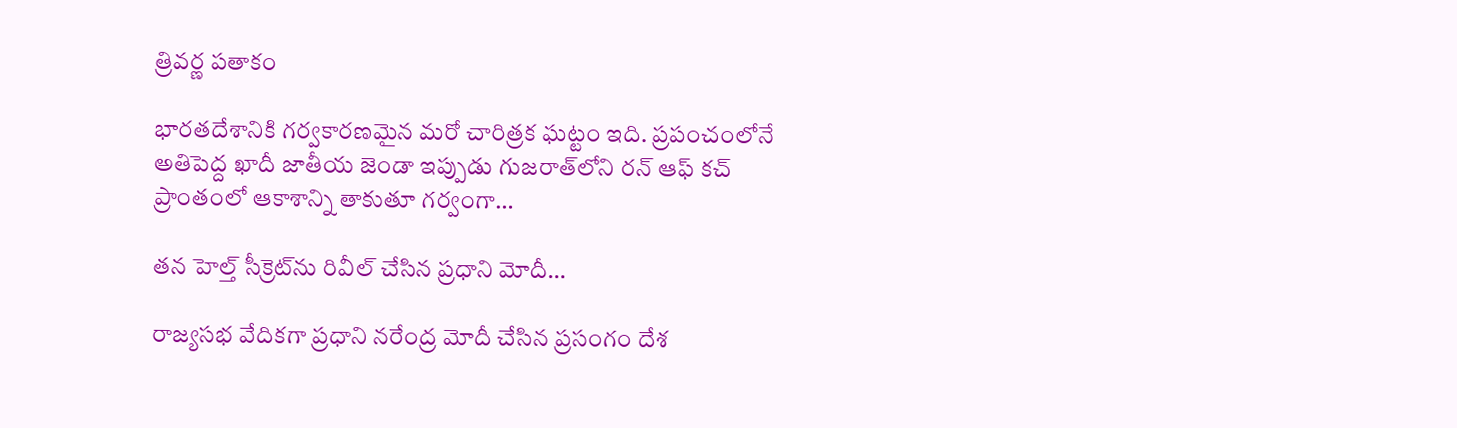త్రివర్ణ పతాకం

భారతదేశానికి గర్వకారణమైన మరో చారిత్రక ఘట్టం ఇది. ప్రపంచంలోనే అతిపెద్ద ఖాదీ జాతీయ జెండా ఇప్పుడు గుజరాత్‌లోని రన్ ఆఫ్ కచ్ ప్రాంతంలో ఆకాశాన్ని తాకుతూ గర్వంగా…

తన హెల్త్‌ సీక్రెట్‌ను రివీల్‌ చేసిన ప్రధాని మోదీ…

రాజ్యసభ వేదికగా ప్రధాని నరేంద్ర మోదీ చేసిన ప్రసంగం దేశ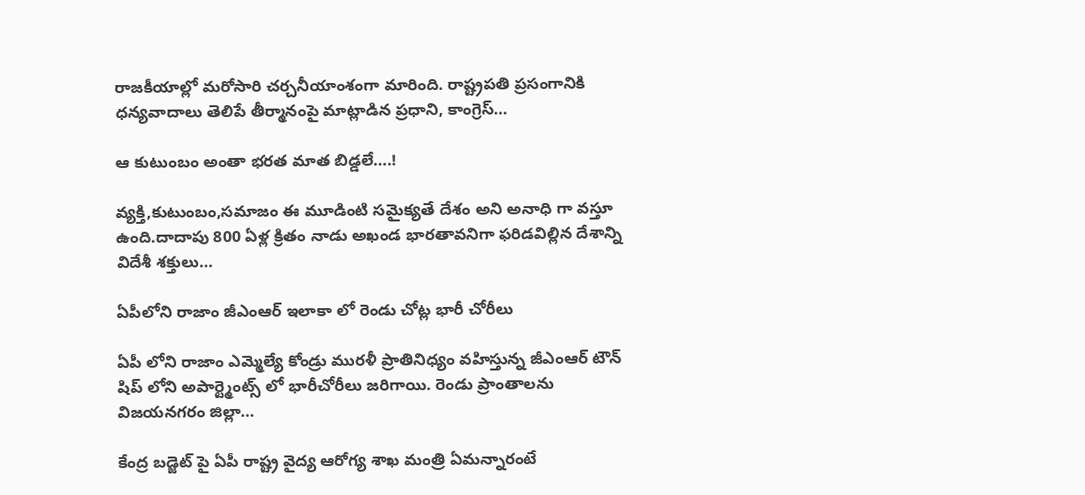రాజకీయాల్లో మరోసారి చర్చనీయాంశంగా మారింది. రాష్ట్రపతి ప్రసంగానికి ధన్యవాదాలు తెలిపే తీర్మానంపై మాట్లాడిన ప్రధాని, కాంగ్రెస్…

ఆ కుటుంబం అంతా భ‌ర‌త మాత బిడ్డ‌లే….!

వ్య‌క్తి,కుటుంబం,స‌మాజం ఈ మూడింటి స‌మైక్యతే దేశం అని అనాధి గా వ‌స్తూ ఉంది.దాదాపు 800 ఏళ్ల క్రితం నాడు అఖండ భార‌తావ‌నిగా ఫ‌రిడ‌విల్లిన దేశాన్ని విదేశీ శ‌క్తులు…

ఏపీలోని రాజాం జీఎంఆర్ ఇలాకా లో రెండు చోట్ల భారీ చోరీలు

ఏపీ లోని రాజాం ఎమ్మెల్యే కోండ్రు మురళీ ప్రాతినిధ్యం వహిస్తున్న జీఎంఆర్ టౌన్ షిప్ లోని అపార్ట్మెంట్స్ లో భారీచోరీలు జరిగాయి. రెండు ప్రాంతాలను విజయనగరం జిల్లా…

కేంద్ర బడ్జెట్ పై ఏపీ రాష్ట్ర వైద్య ఆరోగ్య శాఖ మంత్రి ఏమన్నారంటే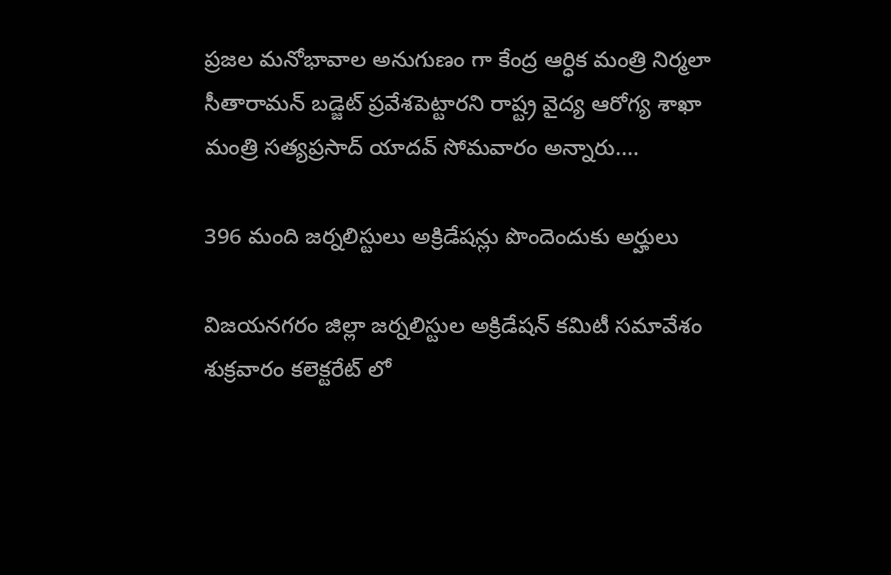ప్రజల మనోభావాల అనుగుణం గా కేంద్ర ఆర్ధిక మంత్రి నిర్మలా సీతారామన్ బడ్జెట్ ప్రవేశపెట్టారని రాష్ట్ర వైద్య ఆరోగ్య శాఖా మంత్రి సత్యప్రసాద్ యాదవ్ సోమవారం అన్నారు.…

396 మంది జర్నలిస్టులు అక్రిడేషన్లు పొందెందుకు అర్హులు

విజయనగరం జిల్లా జర్నలిస్టుల అక్రిడేషన్ కమిటీ సమావేశం శుక్రవారం కలెక్టరేట్ లో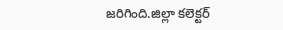జరిగింది.జిల్లా కలెక్టర్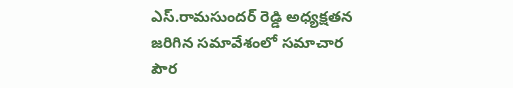ఎస్.రామసుందర్ రెడ్డి అధ్యక్షతన జరిగిన సమావేశంలో సమాచార పౌర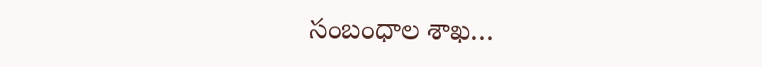సంబంధాల శాఖ…